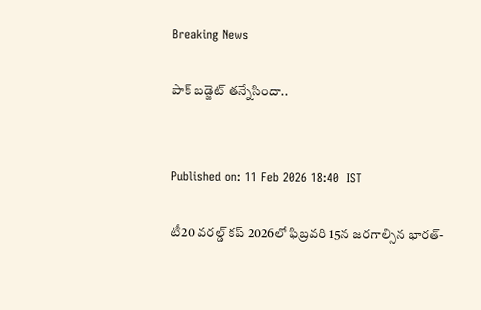Breaking News

పాక్ బడ్జెట్ తన్నేసిందా..


Published on: 11 Feb 2026 18:40  IST

టీ20 వరల్డ్ కప్ 2026లో ఫిబ్రవరి 15న జరగాల్సిన భారత్-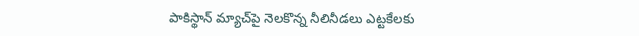పాకిస్థాన్ మ్యాచ్‌పై నెలకొన్న నీలినీడలు ఎట్టకేలకు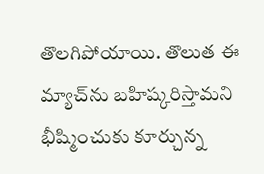తొలగిపోయాయి. తొలుత ఈ మ్యాచ్‌ను బహిష్కరిస్తామని భీష్మించుకు కూర్చున్న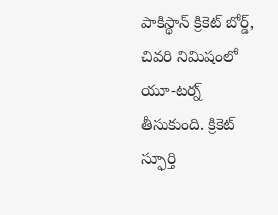పాకిస్థాన్ క్రికెట్ బోర్డ్, చివరి నిమిషంలో యూ-టర్న్ తీసుకుంది. క్రికెట్ స్ఫూర్తి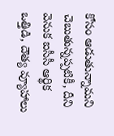కోసం ఆడుతున్నామని చెబుతున్నప్పటికీ, దీని వెనుక ఐసీసీ ఆర్థిక ఒత్తిడి, దౌత్య వ్యూహాలు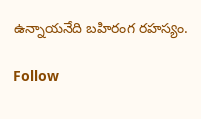ఉన్నాయనేది బహిరంగ రహస్యం.

Follow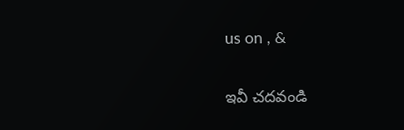us on , &

ఇవీ చదవండి